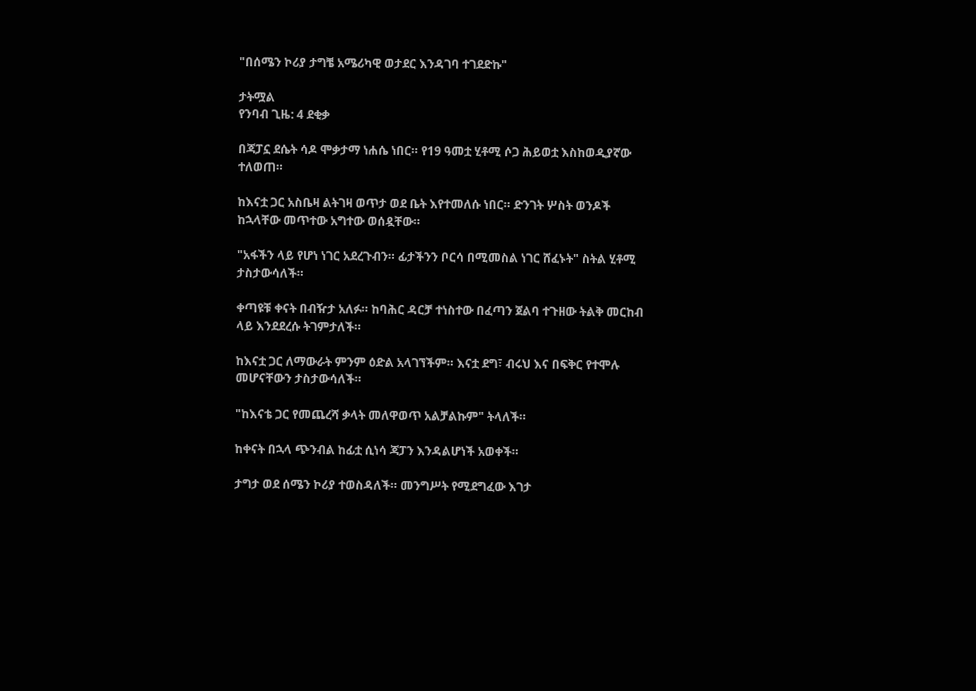"በሰሜን ኮሪያ ታግቼ አሜሪካዊ ወታደር እንዳገባ ተገደድኩ"

ታትሟል
የንባብ ጊዜ: 4 ደቂቃ

በጃፓኗ ደሴት ሳዶ ሞቃታማ ነሐሴ ነበር። የ19 ዓመቷ ሂቶሚ ሶጋ ሕይወቷ እስከወዲያኛው ተለወጠ።

ከእናቷ ጋር አስቤዛ ልትገዛ ወጥታ ወደ ቤት እየተመለሱ ነበር። ድንገት ሦስት ወንዶች ከኋላቸው መጥተው አግተው ወሰዷቸው።

"አፋችን ላይ የሆነ ነገር አደረጉብን። ፊታችንን ቦርሳ በሚመስል ነገር ሸፈኑት" ስትል ሂቶሚ ታስታውሳለች።

ቀጣዩቹ ቀናት በብዥታ አለፉ። ከባሕር ዳርቻ ተነስተው በፈጣን ጀልባ ተጉዘው ትልቅ መርከብ ላይ እንደደረሱ ትገምታለች።

ከእናቷ ጋር ለማውራት ምንም ዕድል አላገኘችም። እናቷ ደግ፣ ብሩህ እና በፍቅር የተሞሉ መሆናቸውን ታስታውሳለች።

"ከእናቴ ጋር የመጨረሻ ቃላት መለዋወጥ አልቻልኩም" ትላለች።

ከቀናት በኋላ ጭንብል ከፊቷ ሲነሳ ጃፓን እንዳልሆነች አወቀች።

ታግታ ወደ ሰሜን ኮሪያ ተወስዳለች። መንግሥት የሚደግፈው እገታ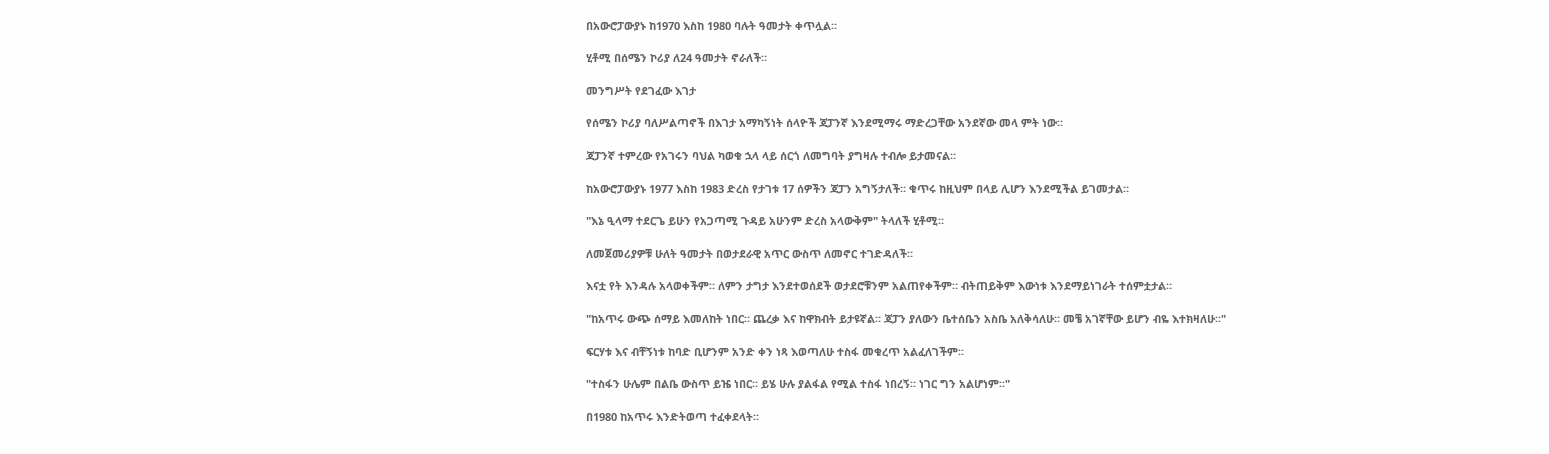በአውሮፓውያኑ ከ1970 እስከ 1980 ባሉት ዓመታት ቀጥሏል።

ሂቶሚ በሰሜን ኮሪያ ለ24 ዓመታት ኖራለች።

መንግሥት የደገፈው እገታ

የሰሜን ኮሪያ ባለሥልጣኖች በእገታ አማካኝነት ሰላዮች ጃፓንኛ እንደሚማሩ ማድረጋቸው አንደኛው መላ ምት ነው።

ጃፓንኛ ተምረው የአገሩን ባህል ካወቁ ኋላ ላይ ሰርጎ ለመግባት ያግዛሉ ተብሎ ይታመናል።

ከአውሮፓውያኑ 1977 እስከ 1983 ድረስ የታገቱ 17 ሰዎችን ጃፓን አግኝታለች። ቁጥሩ ከዚህም በላይ ሊሆን እንደሚችል ይገመታል።

"እኔ ዒላማ ተደርጌ ይሁን የአጋጣሚ ጉዳይ አሁንም ድረስ አላውቅም" ትላለች ሂቶሚ።

ለመጀመሪያዎቹ ሁለት ዓመታት በወታደራዊ አጥር ውስጥ ለመኖር ተገድዳለች።

እናቷ የት እንዳሉ አላወቀችም። ለምን ታግታ እንደተወሰደች ወታደሮቹንም አልጠየቀችም። ብትጠይቅም እውነቱ እንደማይነገራት ተሰምቷታል።

"ከአጥሩ ውጭ ሰማይ እመለከት ነበር። ጨረቃ እና ከዋክብት ይታዩኛል። ጃፓን ያለውን ቤተሰቤን አስቤ አለቅሳለሁ። መቼ አገኛቸው ይሆን ብዬ እተክዛለሁ።"

ፍርሃቱ እና ብቸኝነቱ ከባድ ቢሆንም አንድ ቀን ነጻ እወጣለሁ ተስፋ መቁረጥ አልፈለገችም።

"ተስፋን ሁሌም በልቤ ውስጥ ይዤ ነበር። ይሄ ሁሉ ያልፋል የሚል ተስፋ ነበረኝ። ነገር ግን አልሆነም።"

በ1980 ከአጥሩ እንድትወጣ ተፈቀደላት።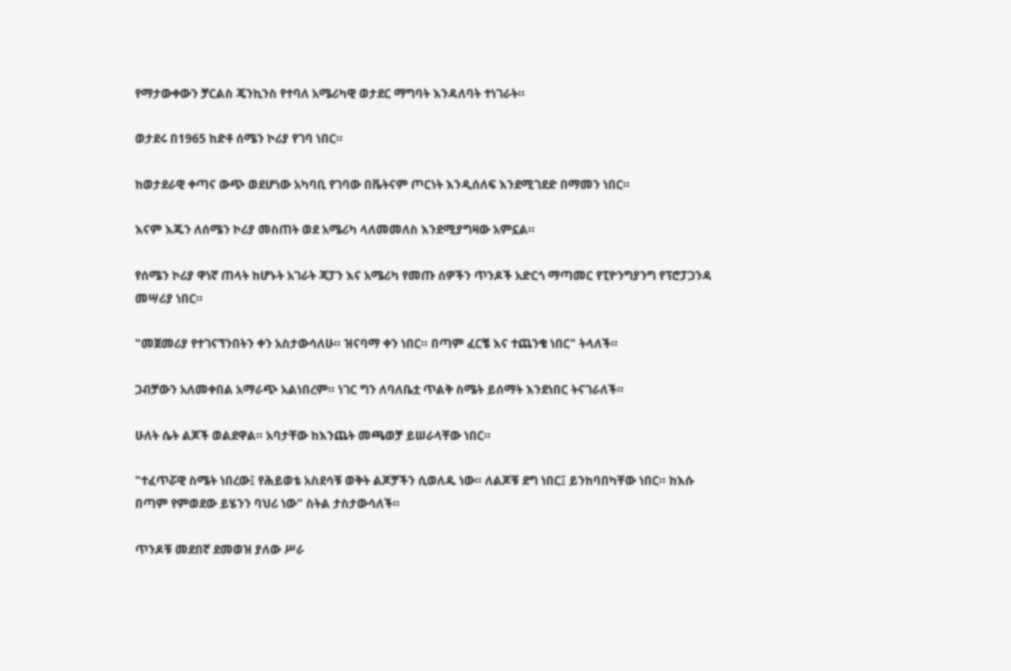የማታውቀውን ቻርልስ ጄንኪንስ የተባለ አሜሪካዊ ወታደር ማግባት እንዳለባት ተነገራት።

ወታደሩ በ1965 ከድቶ ሰሜን ኮሪያ የገባ ነበር።

ከወታደራዊ ቀጣና ውጭ ወደሆነው አካባቢ የገባው በቬትናም ጦርነት እንዲሰለፍ እንደሚገደድ በማመን ነበር።

እናም እጁን ለሰሜን ኮሪያ መስጠት ወደ አሜሪካ ላለመመለስ እንደሚያግዛው አምኗል።

የሰሜን ኮሪያ ዋነኛ ጠላት ከሆኑት አገራት ጃፓን እና አሜሪካ የመጡ ሰዎችን ጥንዶች አድርጎ ማጣመር የፒዮንግያንግ የፕሮፓጋንዳ መሣሪያ ነበር።

"መጀመሪያ የተገናኘንበትን ቀን አስታውሳለሁ። ዝናባማ ቀን ነበር። በጣም ፈርቼ እና ተጨንቄ ነበር" ትላለች።

ጋብቻውን አለመቀበል አማራጭ አልነበረም። ነገር ግን ለባለቤቷ ጥልቅ ስሜት ይሰማት እንደነበር ትናገራለች።

ሁለት ሴት ልጆች ወልደዋል። አባታቸው ከእንጨት መጫወቻ ይሠራላቸው ነበር።

"ተፈጥሯዊ ስሜት ነበረው፤ የሕይወቴ አስደሳቹ ወቅት ልጆቻችን ሲወለዱ ነው። ለልጆቹ ደግ ነበር፤ ይንከባበካቸው ነበር። ከእሱ በጣም የምወደው ይሄንን ባህሪ ነው" ስትል ታስታውሳለች።

ጥንዶቹ መደበኛ ደመወዝ ያለው ሥራ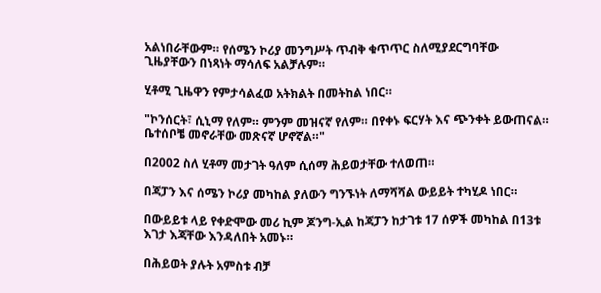አልነበራቸውም። የሰሜን ኮሪያ መንግሥት ጥብቅ ቁጥጥር ስለሚያደርግባቸው ጊዜያቸውን በነጻነት ማሳለፍ አልቻሉም።

ሂቶሚ ጊዜዋን የምታሳልፈወ አትክልት በመትከል ነበር።

"ኮንሰርት፣ ሲኒማ የለም። ምንም መዝናኛ የለም። በየቀኑ ፍርሃት እና ጭንቀት ይውጠናል። ቤተሰቦቼ መኖራቸው መጽናኛ ሆኖኛል።"

በ2002 ስለ ሂቶማ መታገት ዓለም ሲሰማ ሕይወታቸው ተለወጠ።

በጃፓን እና ሰሜን ኮሪያ መካከል ያለውን ግንኙነት ለማሻሻል ውይይት ተካሂዶ ነበር።

በውይይቱ ላይ የቀድሞው መሪ ኪም ጆንግ-ኢል ከጃፓን ከታገቱ 17 ሰዎች መካከል በ13ቱ እገታ እጃቸው እንዳለበት አመኑ።

በሕይወት ያሉት አምስቱ ብቻ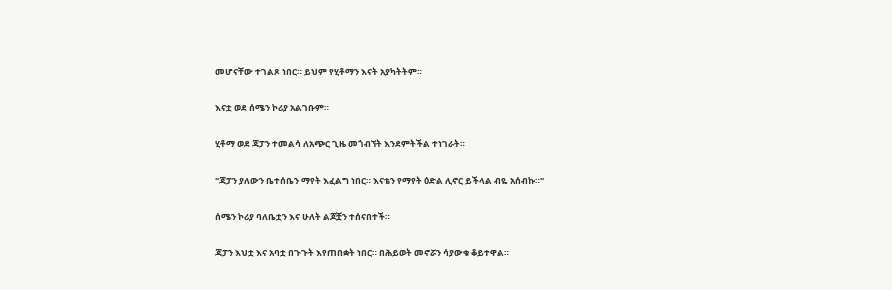መሆናቸው ተገልጾ ነበር። ይህም የሂቶማን እናት አያካትትም።

እናቷ ወደ ሰሜን ኮሪያ አልገቡም።

ሂቶማ ወደ ጃፓን ተመልሳ ለአጭር ጊዜ መጎብኘት እንደምትችል ተነገራት።

"ጃፓን ያለውን ቤተሰቤን ማየት እፈልግ ነበር። እናቴን የማየት ዕድል ሊኖር ይችላል ብዬ አሰብኩ።"

ሰሜን ኮሪያ ባለቤቷን እና ሁለት ልጆቿን ተሰናበተች።

ጃፓን እህቷ እና አባቷ በጉጉት እየጠበቋት ነበር። በሕይወት መኖሯን ሳያውቁ ቆይተዋል።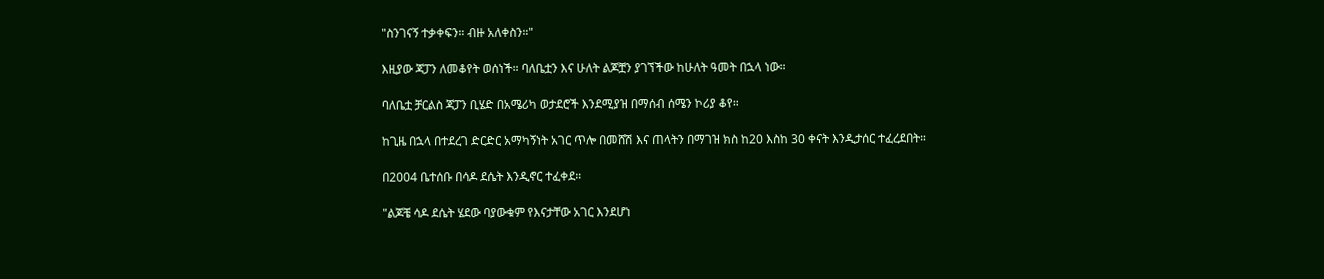"ስንገናኝ ተቃቀፍን። ብዙ አለቀስን።"

እዚያው ጃፓን ለመቆየት ወሰነች። ባለቤቷን እና ሁለት ልጆቿን ያገኘችው ከሁለት ዓመት በኋላ ነው።

ባለቤቷ ቻርልስ ጃፓን ቢሄድ በአሜሪካ ወታደሮች እንደሚያዝ በማሰብ ሰሜን ኮሪያ ቆየ።

ከጊዜ በኋላ በተደረገ ድርድር አማካኝነት አገር ጥሎ በመሸሽ እና ጠላትን በማገዝ ክስ ከ20 እስከ 30 ቀናት እንዲታሰር ተፈረደበት።

በ2004 ቤተሰቡ በሳዶ ደሴት እንዲኖር ተፈቀደ።

"ልጆቼ ሳዶ ደሴት ሄደው ባያውቁም የእናታቸው አገር እንደሆነ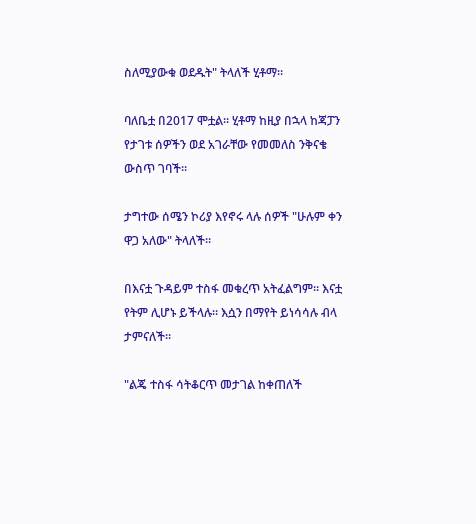ስለሚያውቁ ወደዱት" ትላለች ሂቶማ።

ባለቤቷ በ2017 ሞቷል። ሂቶማ ከዚያ በኋላ ከጃፓን የታገቱ ሰዎችን ወደ አገራቸው የመመለስ ንቅናቄ ውስጥ ገባች።

ታግተው ሰሜን ኮሪያ እየኖሩ ላሉ ሰዎች "ሁሉም ቀን ዋጋ አለው" ትላለች።

በእናቷ ጉዳይም ተስፋ መቁረጥ አትፈልግም። እናቷ የትም ሊሆኑ ይችላሉ። እሷን በማየት ይነሳሳሉ ብላ ታምናለች።

"ልጄ ተስፋ ሳትቆርጥ መታገል ከቀጠለች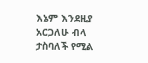እኔም እንደዚያ አርጋለሁ ብላ ታስባለች የሚል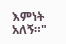እምነት አለኝ።"